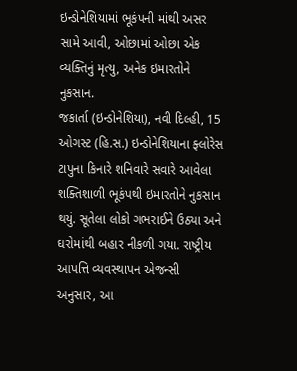ઇન્ડોનેશિયામાં ભૂકંપની માંથી અસર સામે આવી, ઓછામાં ઓછા એક વ્યક્તિનું મૃત્યુ, અનેક ઇમારતોને નુકસાન.
જકાર્તા (ઇન્ડોનેશિયા), નવી દિલ્હી, 15 ઓગસ્ટ (હિ.સ.) ઇન્ડોનેશિયાના ફ્લોરેસ ટાપુના કિનારે શનિવારે સવારે આવેલા શક્તિશાળી ભૂકંપથી ઇમારતોને નુકસાન થયું. સૂતેલા લોકો ગભરાઈને ઉઠ્યા અને ઘરોમાંથી બહાર નીકળી ગયા. રાષ્ટ્રીય આપત્તિ વ્યવસ્થાપન એજન્સી અનુસાર, આ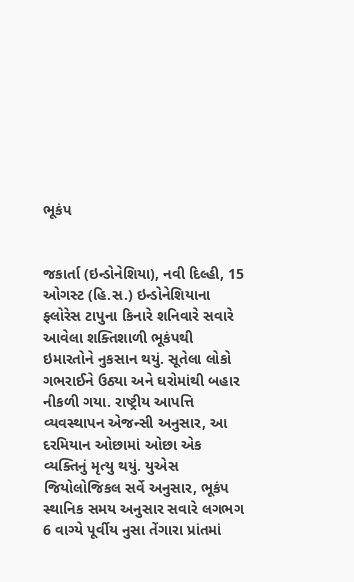ભૂકંપ


જકાર્તા (ઇન્ડોનેશિયા), નવી દિલ્હી, 15 ઓગસ્ટ (હિ.સ.) ઇન્ડોનેશિયાના ફ્લોરેસ ટાપુના કિનારે શનિવારે સવારે આવેલા શક્તિશાળી ભૂકંપથી ઇમારતોને નુકસાન થયું. સૂતેલા લોકો ગભરાઈને ઉઠ્યા અને ઘરોમાંથી બહાર નીકળી ગયા. રાષ્ટ્રીય આપત્તિ વ્યવસ્થાપન એજન્સી અનુસાર, આ દરમિયાન ઓછામાં ઓછા એક વ્યક્તિનું મૃત્યુ થયું. યુએસ જિયોલોજિકલ સર્વે અનુસાર, ભૂકંપ સ્થાનિક સમય અનુસાર સવારે લગભગ 6 વાગ્યે પૂર્વીય નુસા તેંગારા પ્રાંતમાં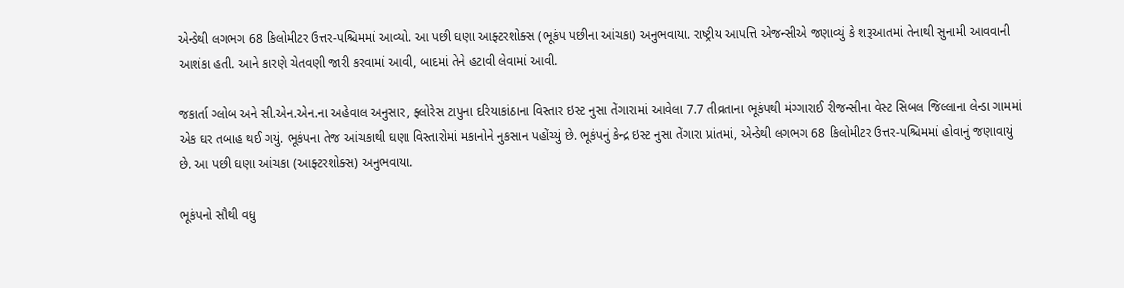એન્ડેથી લગભગ 68 કિલોમીટર ઉત્તર-પશ્ચિમમાં આવ્યો. આ પછી ઘણા આફ્ટરશોક્સ (ભૂકંપ પછીના આંચકા) અનુભવાયા. રાષ્ટ્રીય આપત્તિ એજન્સીએ જણાવ્યું કે શરૂઆતમાં તેનાથી સુનામી આવવાની આશંકા હતી. આને કારણે ચેતવણી જારી કરવામાં આવી, બાદમાં તેને હટાવી લેવામાં આવી.

જકાર્તા ગ્લોબ અને સી.એન.એન.ના અહેવાલ અનુસાર, ફ્લોરેસ ટાપુના દરિયાકાંઠાના વિસ્તાર ઇસ્ટ નુસા તેંગારામાં આવેલા 7.7 તીવ્રતાના ભૂકંપથી મંગ્ગારાઈ રીજન્સીના વેસ્ટ સિબલ જિલ્લાના લેન્ડા ગામમાં એક ઘર તબાહ થઈ ગયું. ભૂકંપના તેજ આંચકાથી ઘણા વિસ્તારોમાં મકાનોને નુકસાન પહોંચ્યું છે. ભૂકંપનું કેન્દ્ર ઇસ્ટ નુસા તેંગારા પ્રાંતમાં, એન્ડેથી લગભગ 68 કિલોમીટર ઉત્તર-પશ્ચિમમાં હોવાનું જણાવાયું છે. આ પછી ઘણા આંચકા (આફ્ટરશોક્સ) અનુભવાયા.

ભૂકંપનો સૌથી વધુ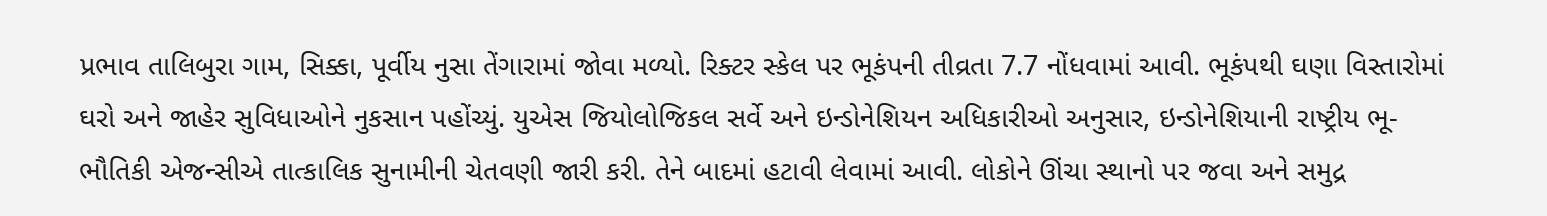પ્રભાવ તાલિબુરા ગામ, સિક્કા, પૂર્વીય નુસા તેંગારામાં જોવા મળ્યો. રિક્ટર સ્કેલ પર ભૂકંપની તીવ્રતા 7.7 નોંધવામાં આવી. ભૂકંપથી ઘણા વિસ્તારોમાં ઘરો અને જાહેર સુવિધાઓને નુકસાન પહોંચ્યું. યુએસ જિયોલોજિકલ સર્વે અને ઇન્ડોનેશિયન અધિકારીઓ અનુસાર, ઇન્ડોનેશિયાની રાષ્ટ્રીય ભૂ-ભૌતિકી એજન્સીએ તાત્કાલિક સુનામીની ચેતવણી જારી કરી. તેને બાદમાં હટાવી લેવામાં આવી. લોકોને ઊંચા સ્થાનો પર જવા અને સમુદ્ર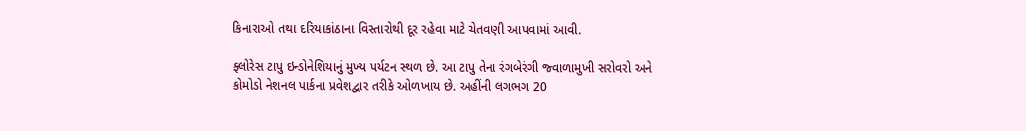કિનારાઓ તથા દરિયાકાંઠાના વિસ્તારોથી દૂર રહેવા માટે ચેતવણી આપવામાં આવી.

ફ્લોરેસ ટાપુ ઇન્ડોનેશિયાનું મુખ્ય પર્યટન સ્થળ છે. આ ટાપુ તેના રંગબેરંગી જ્વાળામુખી સરોવરો અને કોમોડો નેશનલ પાર્કના પ્રવેશદ્વાર તરીકે ઓળખાય છે. અહીંની લગભગ 20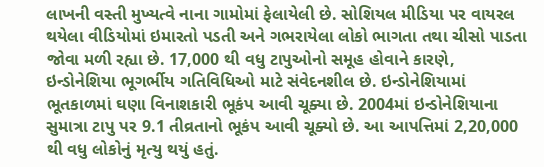લાખની વસ્તી મુખ્યત્વે નાના ગામોમાં ફેલાયેલી છે. સોશિયલ મીડિયા પર વાયરલ થયેલા વીડિયોમાં ઇમારતો પડતી અને ગભરાયેલા લોકો ભાગતા તથા ચીસો પાડતા જોવા મળી રહ્યા છે. 17,000 થી વધુ ટાપુઓનો સમૂહ હોવાને કારણે, ઇન્ડોનેશિયા ભૂગર્ભીય ગતિવિધિઓ માટે સંવેદનશીલ છે. ઇન્ડોનેશિયામાં ભૂતકાળમાં ઘણા વિનાશકારી ભૂકંપ આવી ચૂક્યા છે. 2004માં ઇન્ડોનેશિયાના સુમાત્રા ટાપુ પર 9.1 તીવ્રતાનો ભૂકંપ આવી ચૂક્યો છે. આ આપત્તિમાં 2,20,000 થી વધુ લોકોનું મૃત્યુ થયું હતું.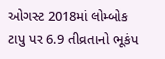ઓગસ્ટ 2018માં લોમ્બોક ટાપુ પર 6.9 તીવ્રતાનો ભૂકંપ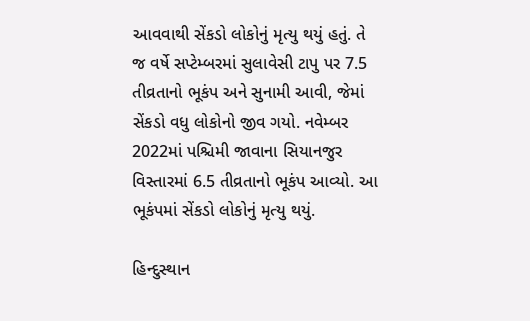આવવાથી સેંકડો લોકોનું મૃત્યુ થયું હતું. તે જ વર્ષે સપ્ટેમ્બરમાં સુલાવેસી ટાપુ પર 7.5 તીવ્રતાનો ભૂકંપ અને સુનામી આવી, જેમાં સેંકડો વધુ લોકોનો જીવ ગયો. નવેમ્બર 2022માં પશ્ચિમી જાવાના સિયાનજુર વિસ્તારમાં 6.5 તીવ્રતાનો ભૂકંપ આવ્યો. આ ભૂકંપમાં સેંકડો લોકોનું મૃત્યુ થયું.

હિન્દુસ્થાન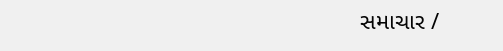સમાચાર /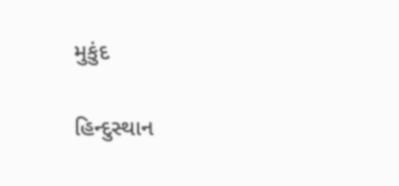મુકુંદ

હિન્દુસ્થાન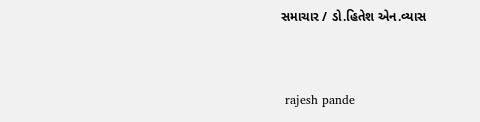સમાચાર / ડો.હિતેશ એન.વ્યાસ


 rajesh pande